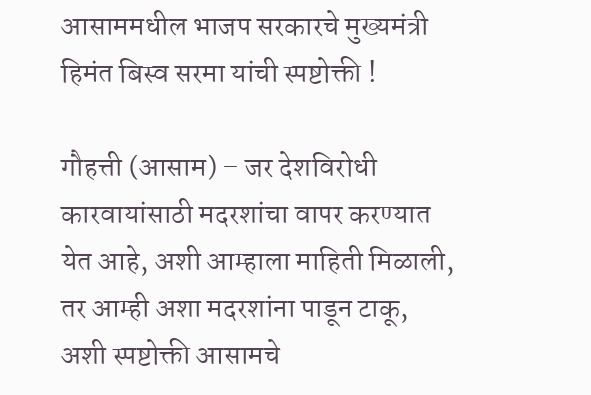आसाममधील भाजप सरकारचे मुख्यमंत्री हिमंत बिस्व सरमा यांची स्पष्टोक्ती !

गौहत्ती (आसाम) – जर देशविरोधी कारवायांसाठी मदरशांचा वापर करण्यात येत आहे, अशी आम्हाला माहिती मिळाली, तर आम्ही अशा मदरशांना पाडून टाकू, अशी स्पष्टोक्ती आसामचे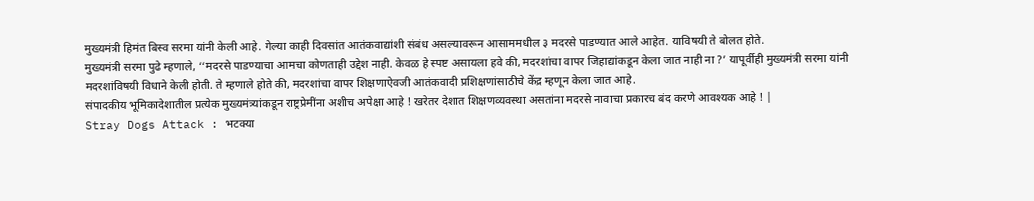मुख्यमंत्री हिमंत बिस्व सरमा यांनी केली आहे. गेल्या काही दिवसांत आतंकवाद्यांशी संबंध असल्यावरून आसाममधील ३ मदरसे पाडण्यात आले आहेत. याविषयी ते बोलत होते.
मुख्यमंत्री सरमा पुढे म्हणाले, ‘‘मदरसे पाडण्याचा आमचा कोणताही उद्देश नाही. केवळ हे स्पष्ट असायला हवे की, मदरशांचा वापर जिहाद्यांकडून केला जात नाही ना ?’ यापूर्वीही मुख्यमंत्री सरमा यांनी मदरशांविषयी विधाने केली होती. ते म्हणाले होते की, मदरशांचा वापर शिक्षणाऐवजी आतंकवादी प्रशिक्षणांसाठीचे केंद्र म्हणून केला जात आहे.
संपादकीय भूमिकादेशातील प्रत्येक मुख्यमंत्र्यांकडून राष्ट्रप्रेमींना अशीच अपेक्षा आहे ! खरेतर देशात शिक्षणव्यवस्था असतांना मदरसे नावाचा प्रकारच बंद करणे आवश्यक आहे ! |
Stray Dogs Attack : भटक्या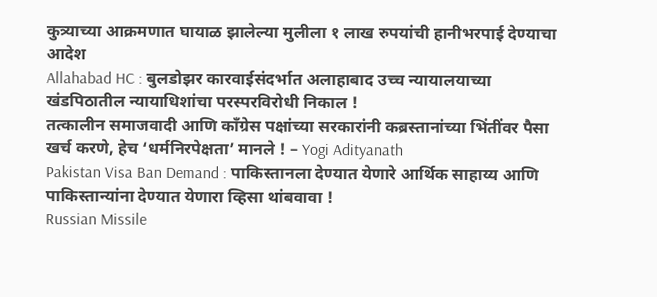कुत्र्याच्या आक्रमणात घायाळ झालेल्या मुलीला १ लाख रुपयांची हानीभरपाई देण्याचा आदेश
Allahabad HC : बुलडोझर कारवाईसंदर्भात अलाहाबाद उच्च न्यायालयाच्या खंडपिठातील न्यायाधिशांचा परस्परविरोधी निकाल !
तत्कालीन समाजवादी आणि काँग्रेस पक्षांच्या सरकारांनी कब्रस्तानांच्या भिंतींवर पैसा खर्च करणे, हेच ‘धर्मनिरपेक्षता’ मानले ! – Yogi Adityanath
Pakistan Visa Ban Demand : पाकिस्तानला देण्यात येणारे आर्थिक साहाय्य आणि पाकिस्तान्यांना देण्यात येणारा व्हिसा थांबवावा !
Russian Missile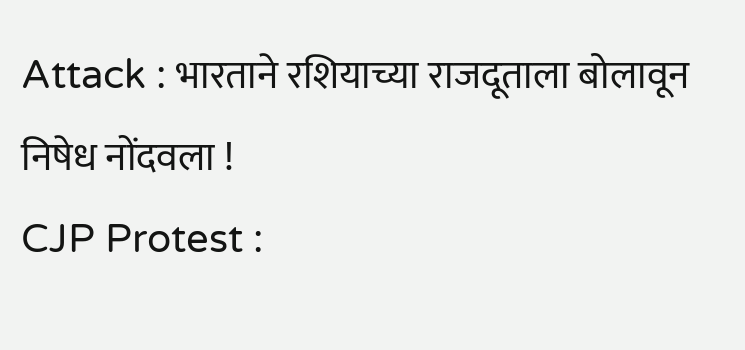Attack : भारताने रशियाच्या राजदूताला बोलावून निषेध नोंदवला !
CJP Protest :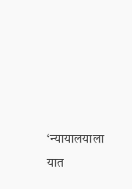‘न्यायालयाला यात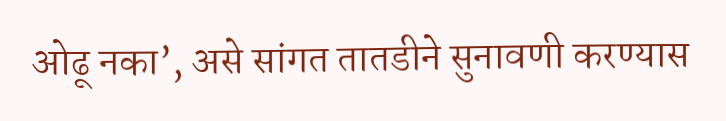ओढू नका’, असे सांगत तातडीने सुनावणी करण्यास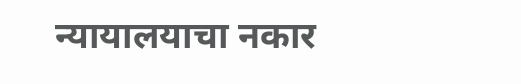न्यायालयाचा नकार